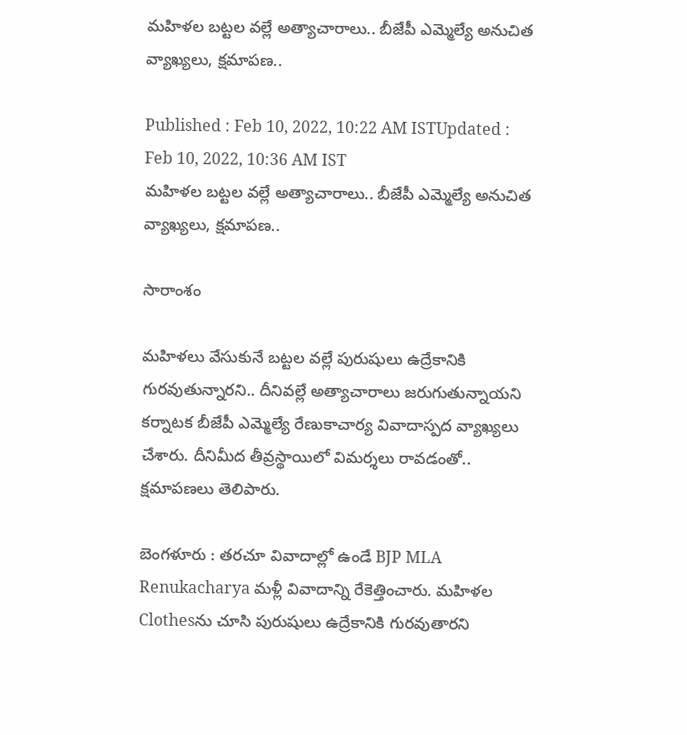మహిళల బట్టల వల్లే అత్యాచారాలు.. బీజేపీ ఎమ్మెల్యే అనుచిత వ్యాఖ్యలు, క్షమాపణ..

Published : Feb 10, 2022, 10:22 AM ISTUpdated : Feb 10, 2022, 10:36 AM IST
మహిళల బట్టల వల్లే అత్యాచారాలు.. బీజేపీ ఎమ్మెల్యే అనుచిత వ్యాఖ్యలు, క్షమాపణ..

సారాంశం

మహిళలు వేసుకునే బట్టల వల్లే పురుషులు ఉద్రేకానికి గురవుతున్నారని.. దీనివల్లే అత్యాచారాలు జరుగుతున్నాయని కర్నాటక బీజేపీ ఎమ్మెల్యే రేణుకాచార్య వివాదాస్పద వ్యాఖ్యలు చేశారు. దీనిమీద తీవ్రస్థాయిలో విమర్శలు రావడంతో.. క్షమాపణలు తెలిపారు.

బెంగళూరు : తరచూ వివాదాల్లో ఉండే BJP MLA Renukacharya మళ్లీ వివాదాన్ని రేకెత్తించారు. మహిళల Clothesను చూసి పురుషులు ఉద్రేకానికి గురవుతారని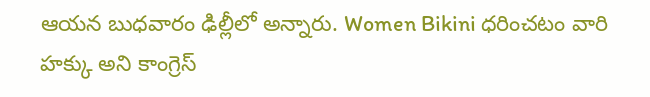ఆయన బుధవారం ఢిల్లీలో అన్నారు. Women Bikini ధరించటం వారి హక్కు అని కాంగ్రెస్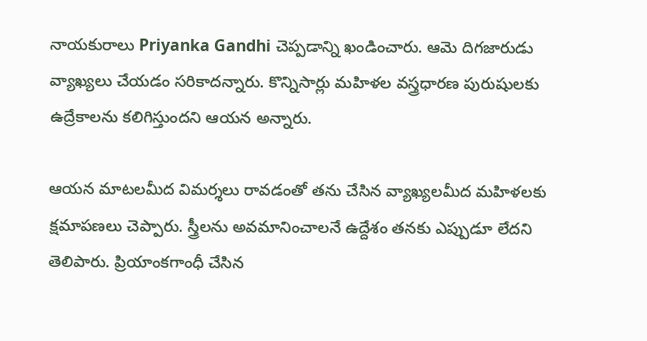నాయకురాలు Priyanka Gandhi చెప్పడాన్ని ఖండించారు. ఆమె దిగజారుడు వ్యాఖ్యలు చేయడం సరికాదన్నారు. కొన్నిసార్లు మహిళల వస్త్రధారణ పురుషులకు ఉద్రేకాలను కలిగిస్తుందని ఆయన అన్నారు.

ఆయన మాటలమీద విమర్శలు రావడంతో తను చేసిన వ్యాఖ్యలమీద మహిళలకు క్షమాపణలు చెప్పారు. స్త్రీలను అవమానించాలనే ఉద్దేశం తనకు ఎప్పుడూ లేదని తెలిపారు. ప్రియాంకగాంధీ చేసిన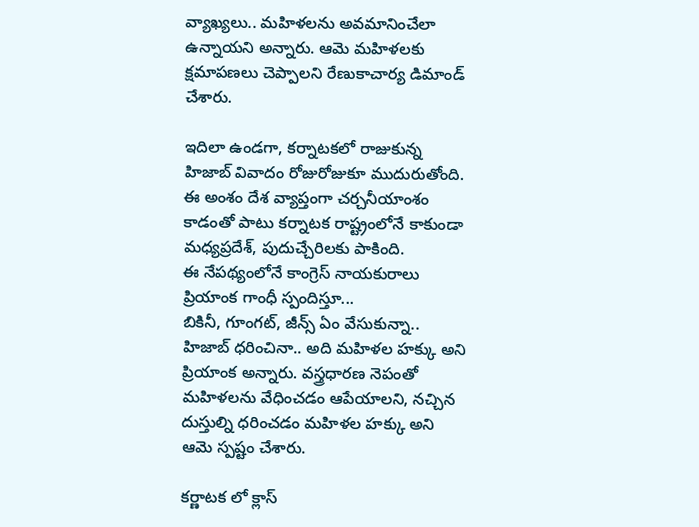వ్యాఖ్యలు.. మహిళలను అవమానించేలా ఉన్నాయని అన్నారు. ఆమె మహిళలకు క్షమాపణలు చెప్పాలని రేణుకాచార్య డిమాండ్ చేశారు.

ఇదిలా ఉండగా, కర్నాటకలో రాజుకున్న హిజాబ్ వివాదం రోజురోజుకూ ముదురుతోంది. ఈ అంశం దేశ వ్యాప్తంగా చర్చనీయాంశం కాడంతో పాటు కర్నాటక రాష్ట్రంలోనే కాకుండా మధ్యప్రదేశ్, పుదుచ్చేరిలకు పాకింది.
ఈ నేపథ్యంలోనే కాంగ్రెస్ నాయకురాలు ప్రియాంక గాంధీ స్పందిస్తూ...
బికినీ, గూంగట్, జీన్స్ ఏం వేసుకున్నా.. హిజాబ్ ధరించినా.. అది మహిళల హక్కు అని ప్రియాంక అన్నారు. వస్త్రధారణ నెపంతో మ‌హిళ‌ల‌ను వేధించ‌డం ఆపేయాల‌ని, నచ్చిన దుస్తుల్ని ధరించడం మహిళల హక్కు అని ఆమె స్ప‌ష్టం చేశారు.

కర్ణాటక లో క్లాస్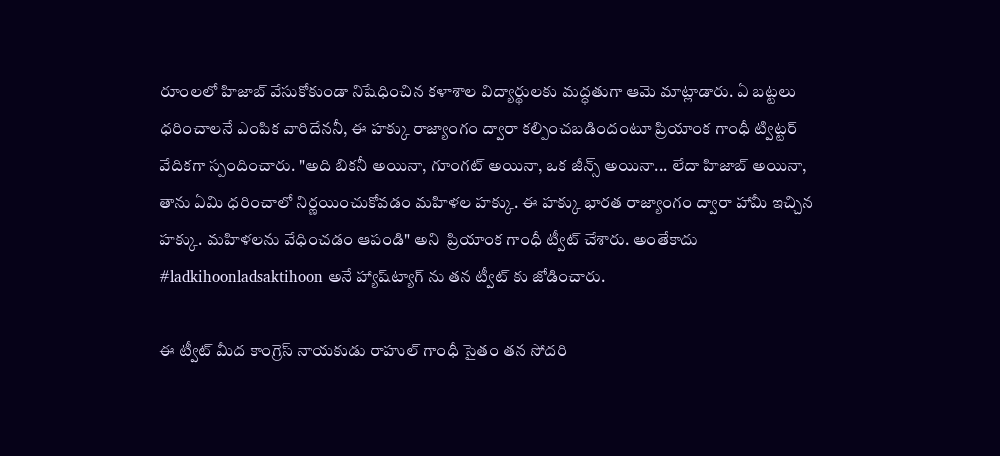రూంలలో హిజాబ్ వేసుకోకుండా నిషేధించిన కళాశాల విద్యార్థులకు మద్ధతుగా ఆమె మాట్లాడారు. ఏ బట్టలు ధరించాలనే ఎంపిక వారిదేననీ, ఈ హక్కు రాజ్యాంగం ద్వారా క‌ల్పించ‌బ‌డిందంటూ ప్రియాంక గాంధీ ట్విట్ట‌ర్ వేదిక‌గా స్పందించారు. "అది బికనీ అయినా, గూంగట్ అయినా, ఒక జీన్స్ అయినా... లేదా హిజాబ్ అయినా, తాను ఏమి ధరించాలో నిర్ణయించుకోవడం మహిళల హక్కు. ఈ హక్కు భారత రాజ్యాంగం ద్వారా హామీ ఇచ్చిన హక్కు. మహిళలను వేధించడం ఆపండి" అని  ప్రియాంక గాంధీ ట్వీట్ చేశారు. అంతేకాదు #ladkihoonladsaktihoon అనే హ్యాష్‌ట్యాగ్ ను త‌న ట్వీట్ కు జోడించారు.

ఈ ట్వీట్ మీద కాంగ్రెస్ నాయ‌కుడు రాహుల్ గాంధీ సైతం తన సోదరి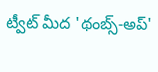ట్వీట్ మీద 'థంబ్స్-అప్'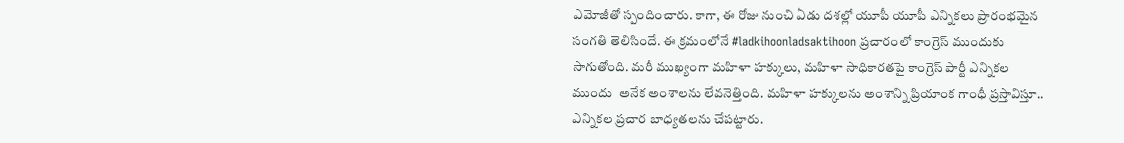ఎమోజీతో స్పందించారు. కాగా, ఈ రోజు నుంచి ఏడు దశల్లో యూపీ యూపీ ఎన్నిక‌లు ప్రారంభమైన సంగ‌తి తెలిసిందే. ఈ క్ర‌మంలోనే #ladkihoonladsaktihoon ప్ర‌చారంలో కాంగ్రెస్ ముందుకు సాగుతోంది. మ‌రీ ముఖ్యంగా మహిళా హక్కులు, మ‌హిళా సాధికారతపై కాంగ్రెస్ పార్టీ ఎన్నికల ముందు  అనేక అంశాల‌ను లేవ‌నెత్తింది. మ‌హిళా హ‌క్కుల‌ను అంశాన్ని ప్రియాంక గాంధీ ప్ర‌స్తావిస్తూ.. ఎన్నిక‌ల ప్ర‌చార బాధ్య‌త‌ల‌ను చేప‌ట్టారు.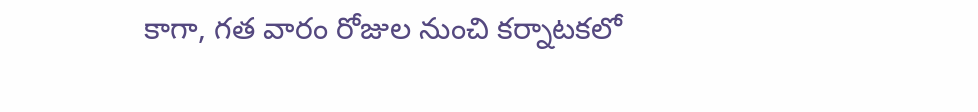కాగా, గత వారం రోజుల నుంచి కర్నాటకలో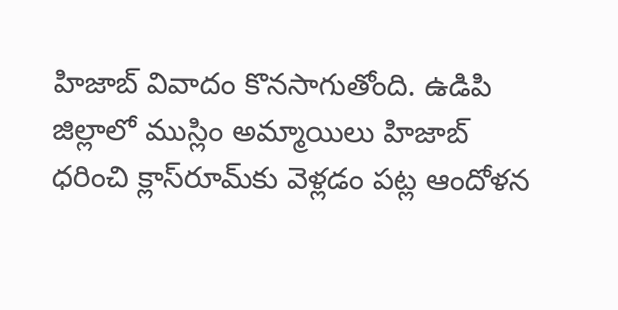హిజాబ్ వివాదం కొనసాగుతోంది. ఉడిపి జిల్లాలో ముస్లిం అమ్మాయిలు హిజాబ్ ధ‌రించి క్లాస్‌రూమ్‌కు వెళ్ల‌డం ప‌ట్ల ఆందోళ‌న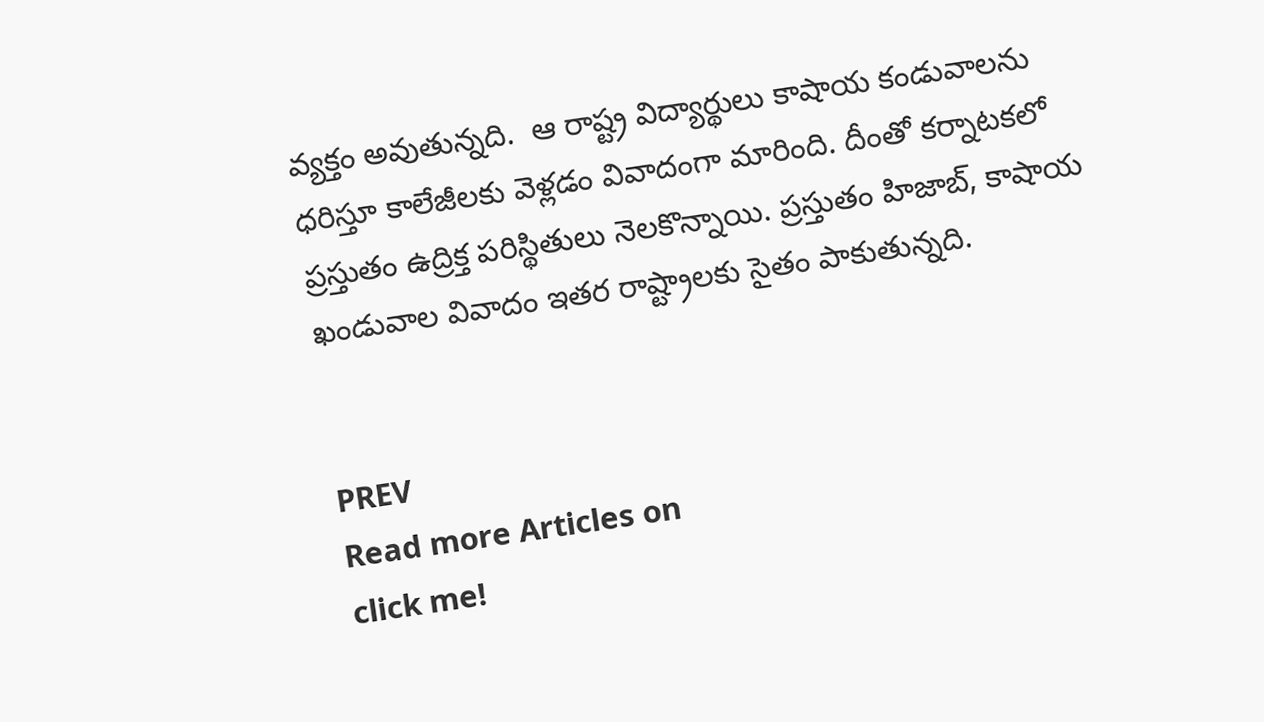వ్య‌క్తం అవుతున్నది.  ఆ రాష్ట్ర విద్యార్థులు కాషాయ కండువాల‌ను ధ‌రిస్తూ కాలేజీల‌కు వెళ్ల‌డం వివాదంగా మారింది. దీంతో క‌ర్నాట‌క‌లో ప్ర‌స్తుతం ఉద్రిక్త ప‌రిస్థితులు నెల‌కొన్నాయి. ప్రస్తుతం హిజాబ్, కాషాయ ఖండువాల వివాదం ఇతర రాష్ట్రాలకు సైతం పాకుతున్నది.


PREV
Read more Articles on
click me!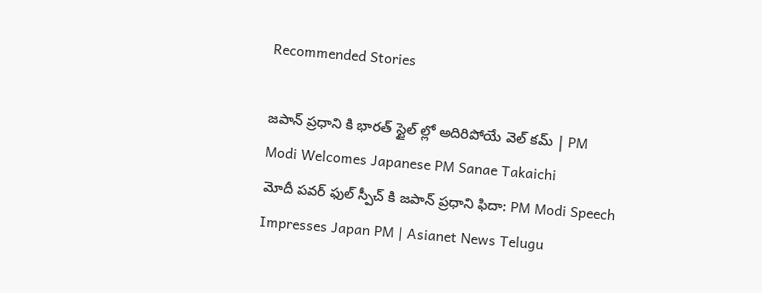Recommended Stories

జపాన్ ప్రధాని కి భారత్ స్టైల్ ల్లో అదిరిపోయే వెల్ కమ్ | PM Modi Welcomes Japanese PM Sanae Takaichi
మోదీ పవర్ ఫుల్ స్పీచ్ కి జపాన్ ప్రధాని ఫిదా: PM Modi Speech Impresses Japan PM | Asianet News Telugu